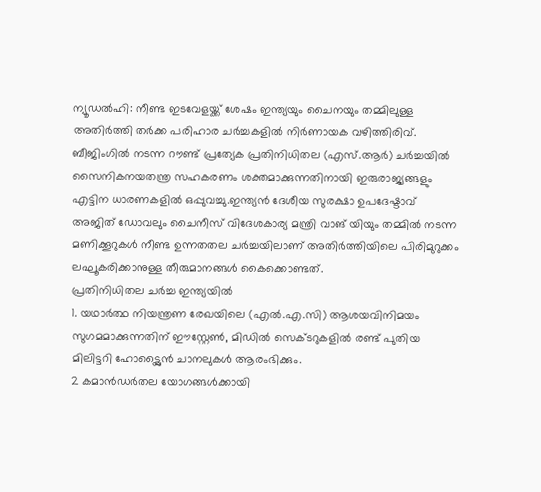ന്യൂഡൽഹി: നീണ്ട ഇടവേളയ്ക്ക് ശേഷം ഇന്ത്യയും ചൈനയും തമ്മിലുള്ള അതിർത്തി തർക്ക പരിഹാര ചർച്ചകളിൽ നിർണായക വഴിത്തിരിവ്. ബീജിംഗിൽ നടന്ന റൗണ്ട് പ്രത്യേക പ്രതിനിധിതല (എസ്.ആർ) ചർച്ചയിൽ സൈനികനയതന്ത്ര സഹകരണം ശക്തമാക്കുന്നതിനായി ഇരുരാജ്യങ്ങളും എട്ടിന ധാരണകളിൽ ഒപ്പുവച്ചു.ഇന്ത്യൻ ദേശീയ സുരക്ഷാ ഉപദേഷ്ടാവ് അജിത് ഡോവലും ചൈനീസ് വിദേശകാര്യ മന്ത്രി വാങ് യിയും തമ്മിൽ നടന്ന മണിക്കൂറുകൾ നീണ്ട ഉന്നതതല ചർച്ചയിലാണ് അതിർത്തിയിലെ പിരിമുറുക്കം ലഘൂകരിക്കാനുള്ള തീരുമാനങ്ങൾ കൈക്കൊണ്ടത്.
പ്രതിനിധിതല ചർച്ച ഇന്ത്യയിൽ
1. യഥാർത്ഥ നിയന്ത്രണ രേഖയിലെ (എൽ.എ.സി) ആശയവിനിമയം സുഗമമാക്കുന്നതിന് ഈസ്റ്റേൺ, മിഡിൽ സെക്ടറുകളിൽ രണ്ട് പുതിയ മിലിട്ടറി ഹോട്ട്ലൈൻ ചാനലുകൾ ആരംഭിക്കും.
2 കമാൻഡർതല യോഗങ്ങൾക്കായി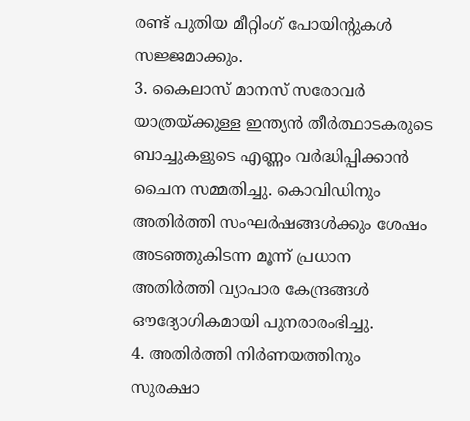രണ്ട് പുതിയ മീറ്റിംഗ് പോയിന്റുകൾ സജ്ജമാക്കും.
3. കൈലാസ് മാനസ് സരോവർ യാത്രയ്ക്കുള്ള ഇന്ത്യൻ തീർത്ഥാടകരുടെ ബാച്ചുകളുടെ എണ്ണം വർദ്ധിപ്പിക്കാൻ ചൈന സമ്മതിച്ചു. കൊവിഡിനും അതിർത്തി സംഘർഷങ്ങൾക്കും ശേഷം അടഞ്ഞുകിടന്ന മൂന്ന് പ്രധാന അതിർത്തി വ്യാപാര കേന്ദ്രങ്ങൾ ഔദ്യോഗികമായി പുനരാരംഭിച്ചു.
4. അതിർത്തി നിർണയത്തിനും സുരക്ഷാ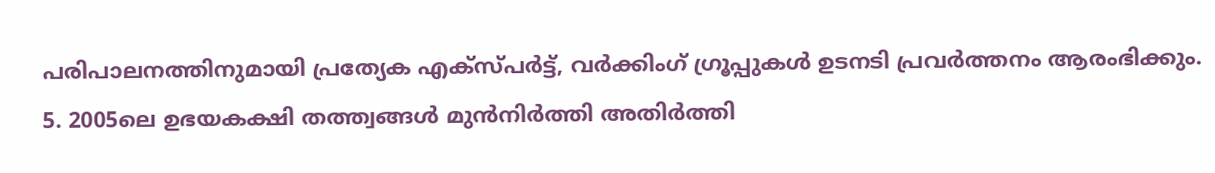പരിപാലനത്തിനുമായി പ്രത്യേക എക്സ്പർട്ട്, വർക്കിംഗ് ഗ്രൂപ്പുകൾ ഉടനടി പ്രവർത്തനം ആരംഭിക്കും.
5. 2005ലെ ഉഭയകക്ഷി തത്ത്വങ്ങൾ മുൻനിർത്തി അതിർത്തി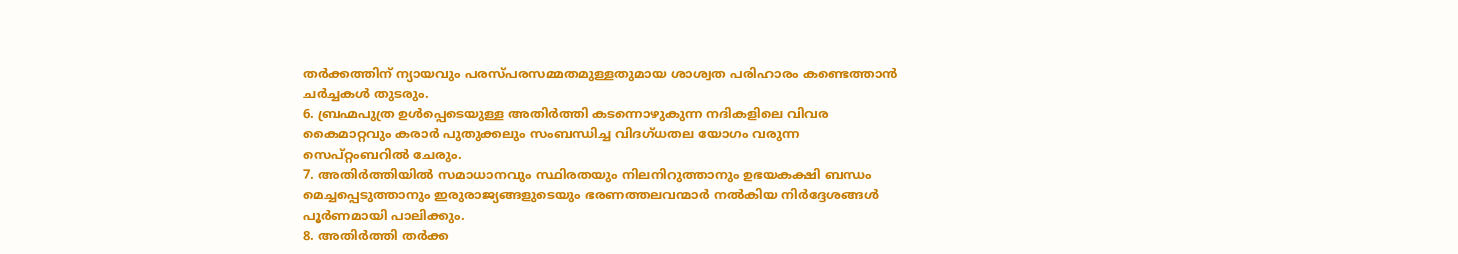തർക്കത്തിന് ന്യായവും പരസ്പരസമ്മതമുള്ളതുമായ ശാശ്വത പരിഹാരം കണ്ടെത്താൻ ചർച്ചകൾ തുടരും.
6. ബ്രഹ്മപുത്ര ഉൾപ്പെടെയുള്ള അതിർത്തി കടന്നൊഴുകുന്ന നദികളിലെ വിവര കൈമാറ്റവും കരാർ പുതുക്കലും സംബന്ധിച്ച വിദഗ്ധതല യോഗം വരുന്ന സെപ്റ്റംബറിൽ ചേരും.
7. അതിർത്തിയിൽ സമാധാനവും സ്ഥിരതയും നിലനിറുത്താനും ഉഭയകക്ഷി ബന്ധം മെച്ചപ്പെടുത്താനും ഇരുരാജ്യങ്ങളുടെയും ഭരണത്തലവന്മാർ നൽകിയ നിർദ്ദേശങ്ങൾ പൂർണമായി പാലിക്കും.
8. അതിർത്തി തർക്ക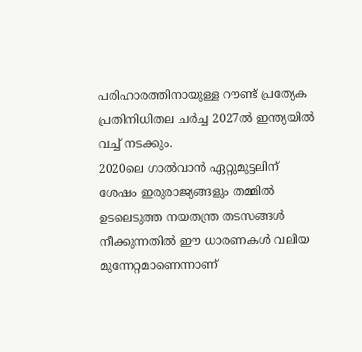പരിഹാരത്തിനായുള്ള റൗണ്ട് പ്രത്യേക പ്രതിനിധിതല ചർച്ച 2027ൽ ഇന്ത്യയിൽ വച്ച് നടക്കും.
2020ലെ ഗാൽവാൻ ഏറ്റുമുട്ടലിന് ശേഷം ഇരുരാജ്യങ്ങളും തമ്മിൽ ഉടലെടുത്ത നയതന്ത്ര തടസങ്ങൾ നീക്കുന്നതിൽ ഈ ധാരണകൾ വലിയ മുന്നേറ്റമാണെന്നാണ്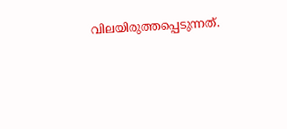വിലയിരുത്തപ്പെടുന്നത്.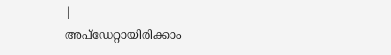|
അപ്ഡേറ്റായിരിക്കാം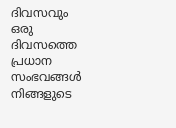ദിവസവും
ഒരു ദിവസത്തെ പ്രധാന സംഭവങ്ങൾ നിങ്ങളുടെ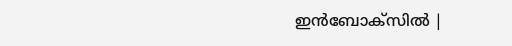ഇൻബോക്സിൽ |